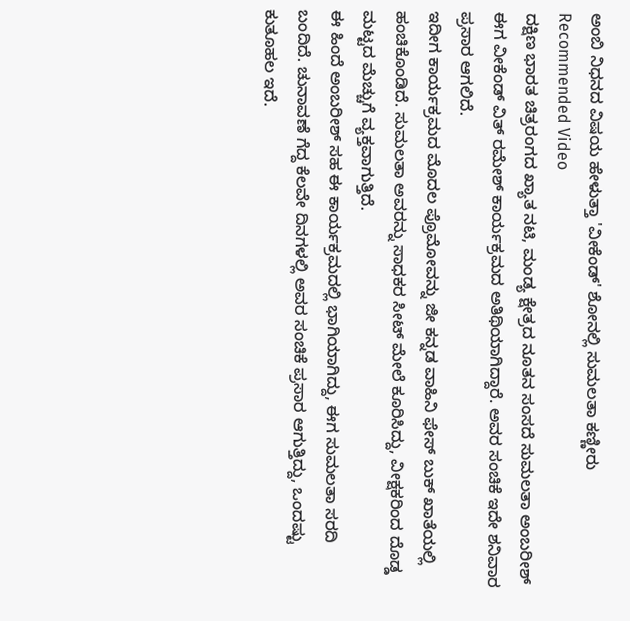ಅಂಬಿ ನಿಧನದ ವಿಷಯ ಹೇಳುತ್ತಾ 'ವೀಕೆಂಡ್' ಶೋನಲ್ಲಿ ಸುಮಲತಾ ಕಣ್ಣೀರು
Recommended Video
ದಕ್ಷಿಣ ಭಾರತ ಚಿತ್ರರಂಗದ ಖ್ಯಾತ ನಟಿ, ಮಂಡ್ಯ ಕ್ಷೇತ್ರದ ನೂತನ ಸಂಸದೆ ಸುಮಲತಾ ಅಂಬರೀಶ್ ಈಗ ವೀಕೆಂಡ್ ವಿತ್ ರಮೇಶ್ ಕಾರ್ಯಕ್ರಮದ ಅತಿಥಿಯಾಗಿದ್ದಾರೆ. ಅವರ ಸಂಚಿಕೆ ಇದೇ ಶನಿವಾರ ಪ್ರಸಾರ ಆಗಲಿದೆ.
ಇದೀಗ ಕಾರ್ಯಕ್ರಮದ ಮೊದಲ ಪ್ರೊಮೋವನ್ನು ಜೀ ಕನ್ನಡ ವಾಹಿನಿ ಫೇಸ್ ಬುಕ್ ಖಾತೆಯಲ್ಲಿ ಹಂಚಿಕೊಂಡಿದೆ. ಸುಮಲತಾ ಅವರನ್ನು ಸಾಧಕರ ಸೀಟ್ ಮೇಲೆ ಕೂರಿಸಿದ್ದು, ವೀಕ್ಷಕರಿಂದ ದೊಡ್ಡ ಮಟ್ಟದ ಮೆಚ್ಚುಗೆ ವ್ಯಕ್ತವಾಗುತ್ತಿದೆ.
ಈ ಹಿಂದೆ ಅಂಬರೀಶ್ ಸಹ ಈ ಕಾರ್ಯಕ್ರಮದಲ್ಲಿ ಭಾಗಿಯಾಗಿದ್ದು, ಈಗ ಸುಮಲತಾ ಸರದಿ ಬಂದಿದೆ. ಚುನಾವಣೆ ಗೆದ್ದ ಕೆಲವೇ ದಿನಗಳಲ್ಲಿ ಅವರ ಸಂಚಿಕೆ ಪ್ರಸಾರ ಆಗುತ್ತಿದ್ದು, ಒಂದಷ್ಟು ಕುತೂಹಲ ಇದೆ.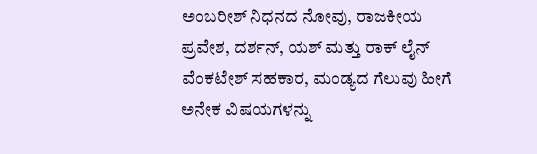ಅಂಬರೀಶ್ ನಿಧನದ ನೋವು, ರಾಜಕೀಯ ಪ್ರವೇಶ, ದರ್ಶನ್, ಯಶ್ ಮತ್ತು ರಾಕ್ ಲೈನ್ ವೆಂಕಟೇಶ್ ಸಹಕಾರ, ಮಂಡ್ಯದ ಗೆಲುವು ಹೀಗೆ ಅನೇಕ ವಿಷಯಗಳನ್ನು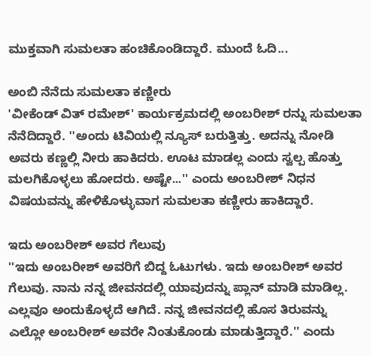ಮುಕ್ತವಾಗಿ ಸುಮಲತಾ ಹಂಚಿಕೊಂಡಿದ್ದಾರೆ. ಮುಂದೆ ಓದಿ...

ಅಂಬಿ ನೆನೆದು ಸುಮಲತಾ ಕಣ್ಣೀರು
'ವೀಕೆಂಡ್ ವಿತ್ ರಮೇಶ್' ಕಾರ್ಯಕ್ರಮದಲ್ಲಿ ಅಂಬರೀಶ್ ರನ್ನು ಸುಮಲತಾ ನೆನೆದಿದ್ದಾರೆ. ''ಅಂದು ಟಿವಿಯಲ್ಲಿ ನ್ಯೂಸ್ ಬರುತ್ತಿತ್ತು. ಅದನ್ನು ನೋಡಿ ಅವರು ಕಣ್ಣಲ್ಲಿ ನೀರು ಹಾಕಿದರು. ಊಟ ಮಾಡಲ್ಲ ಎಂದು ಸ್ವಲ್ಪ ಹೊತ್ತು ಮಲಗಿಕೊಳ್ಳಲು ಹೋದರು. ಅಷ್ಟೇ...'' ಎಂದು ಅಂಬರೀಶ್ ನಿಧನ ವಿಷಯವನ್ನು ಹೇಳಿಕೊಳ್ಳುವಾಗ ಸುಮಲತಾ ಕಣ್ಣೀರು ಹಾಕಿದ್ದಾರೆ.

ಇದು ಅಂಬರೀಶ್ ಅವರ ಗೆಲುವು
''ಇದು ಅಂಬರೀಶ್ ಅವರಿಗೆ ಬಿದ್ದ ಓಟುಗಳು. ಇದು ಅಂಬರೀಶ್ ಅವರ ಗೆಲುವು. ನಾನು ನನ್ನ ಜೀವನದಲ್ಲಿ ಯಾವುದನ್ನು ಪ್ಲಾನ್ ಮಾಡಿ ಮಾಡಿಲ್ಲ. ಎಲ್ಲವೂ ಅಂದುಕೊಳ್ಳದೆ ಆಗಿದೆ. ನನ್ನ ಜೀವನದಲ್ಲಿ ಹೊಸ ತಿರುವನ್ನು ಎಲ್ಲೋ ಅಂಬರೀಶ್ ಅವರೇ ನಿಂತುಕೊಂಡು ಮಾಡುತ್ತಿದ್ದಾರೆ.'' ಎಂದು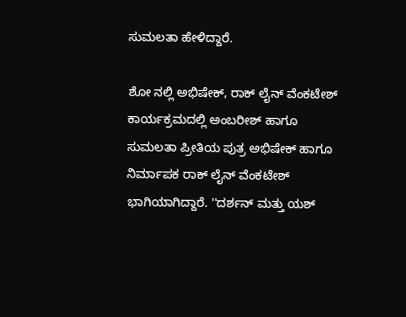ಸುಮಲತಾ ಹೇಳಿದ್ದಾರೆ.

ಶೋ ನಲ್ಲಿ ಅಭಿಷೇಕ್, ರಾಕ್ ಲೈನ್ ವೆಂಕಟೇಶ್
ಕಾರ್ಯಕ್ರಮದಲ್ಲಿ ಅಂಬರೀಶ್ ಹಾಗೂ ಸುಮಲತಾ ಪ್ರೀತಿಯ ಪುತ್ರ ಅಭಿಷೇಕ್ ಹಾಗೂ ನಿರ್ಮಾಪಕ ರಾಕ್ ಲೈನ್ ವೆಂಕಟೇಶ್ ಭಾಗಿಯಾಗಿದ್ದಾರೆ. ''ದರ್ಶನ್ ಮತ್ತು ಯಶ್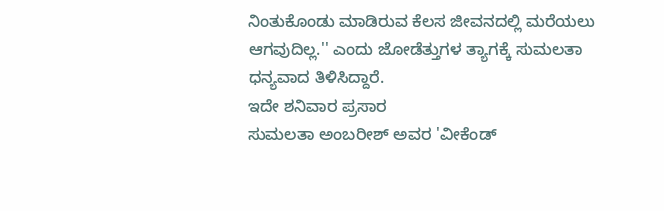ನಿಂತುಕೊಂಡು ಮಾಡಿರುವ ಕೆಲಸ ಜೀವನದಲ್ಲಿ ಮರೆಯಲು ಆಗವುದಿಲ್ಲ.'' ಎಂದು ಜೋಡೆತ್ತುಗಳ ತ್ಯಾಗಕ್ಕೆ ಸುಮಲತಾ ಧನ್ಯವಾದ ತಿಳಿಸಿದ್ದಾರೆ.
ಇದೇ ಶನಿವಾರ ಪ್ರಸಾರ
ಸುಮಲತಾ ಅಂಬರೀಶ್ ಅವರ 'ವೀಕೆಂಡ್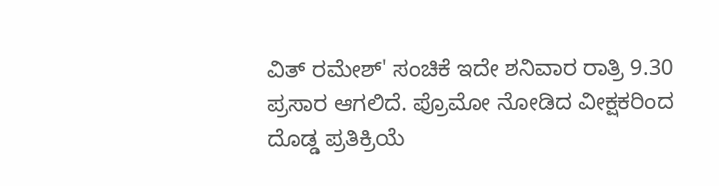ವಿತ್ ರಮೇಶ್' ಸಂಚಿಕೆ ಇದೇ ಶನಿವಾರ ರಾತ್ರಿ 9.30 ಪ್ರಸಾರ ಆಗಲಿದೆ. ಪ್ರೊಮೋ ನೋಡಿದ ವೀಕ್ಷಕರಿಂದ ದೊಡ್ಡ ಪ್ರತಿಕ್ರಿಯೆ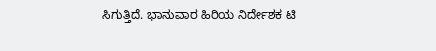ಸಿಗುತ್ತಿದೆ. ಭಾನುವಾರ ಹಿರಿಯ ನಿರ್ದೇಶಕ ಟಿ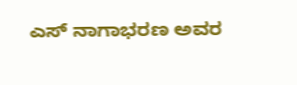ಎಸ್ ನಾಗಾಭರಣ ಅವರ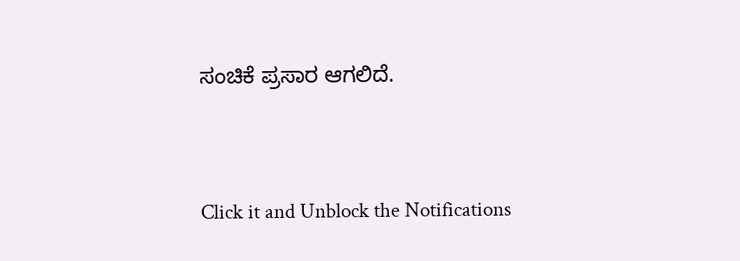ಸಂಚಿಕೆ ಪ್ರಸಾರ ಆಗಲಿದೆ.


Click it and Unblock the Notifications